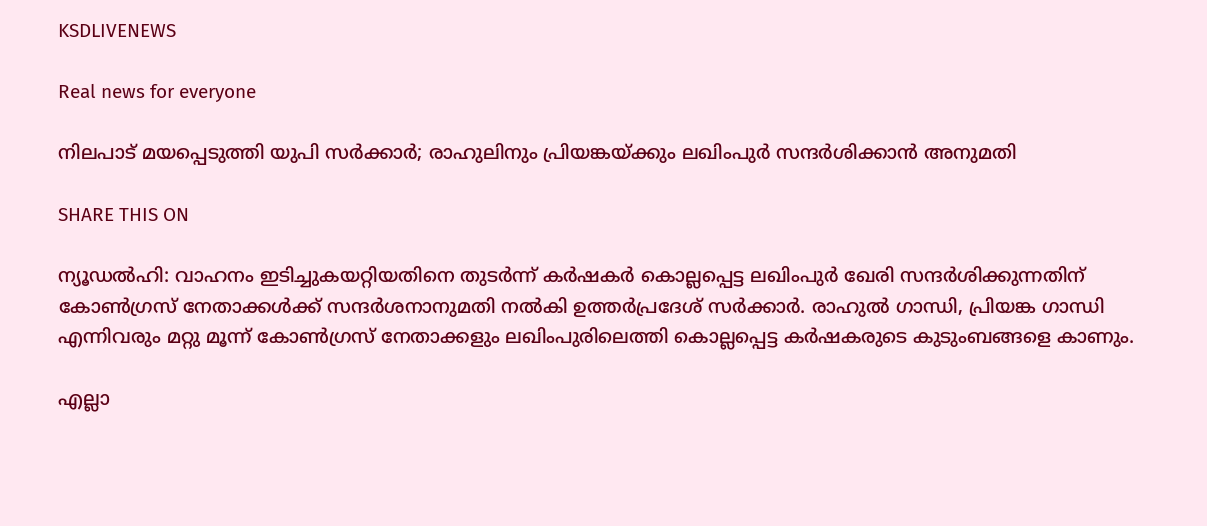KSDLIVENEWS

Real news for everyone

നിലപാട് മയപ്പെടുത്തി യുപി സര്‍ക്കാര്‍; രാഹുലിനും പ്രിയങ്കയ്ക്കും ലഖിംപുര്‍ സന്ദര്‍ശിക്കാന്‍ അനുമതി

SHARE THIS ON

ന്യൂഡൽഹി: വാഹനം ഇടിച്ചുകയറ്റിയതിനെ തുടർന്ന് കർഷകർ കൊല്ലപ്പെട്ട ലഖിംപുർ ഖേരി സന്ദർശിക്കുന്നതിന് കോൺഗ്രസ് നേതാക്കൾക്ക് സന്ദർശനാനുമതി നൽകി ഉത്തർപ്രദേശ് സർക്കാർ. രാഹുൽ ഗാന്ധി, പ്രിയങ്ക ഗാന്ധി എന്നിവരും മറ്റു മൂന്ന് കോൺഗ്രസ് നേതാക്കളും ലഖിംപുരിലെത്തി കൊല്ലപ്പെട്ട കർഷകരുടെ കുടുംബങ്ങളെ കാണും.

എല്ലാ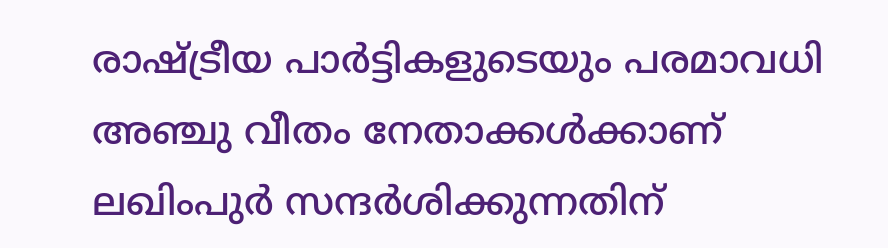രാഷ്ട്രീയ പാർട്ടികളുടെയും പരമാവധി അഞ്ചു വീതം നേതാക്കൾക്കാണ് ലഖിംപുർ സന്ദർശിക്കുന്നതിന്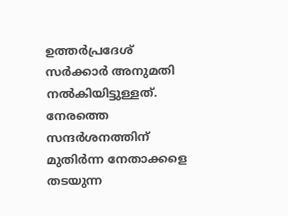ഉത്തർപ്രദേശ് സർക്കാർ അനുമതി നൽകിയിട്ടുള്ളത്. നേരത്തെ സന്ദർശനത്തിന് മുതിർന്ന നേതാക്കളെ തടയുന്ന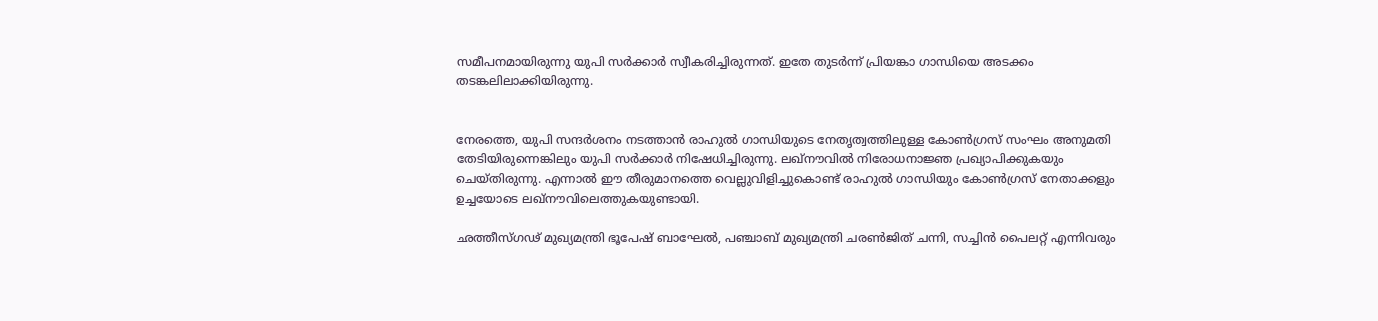സമീപനമായിരുന്നു യുപി സർക്കാർ സ്വീകരിച്ചിരുന്നത്. ഇതേ തുടർന്ന് പ്രിയങ്കാ ഗാന്ധിയെ അടക്കം തടങ്കലിലാക്കിയിരുന്നു.


നേരത്തെ, യുപി സന്ദർശനം നടത്താൻ രാഹുൽ ഗാന്ധിയുടെ നേതൃത്വത്തിലുള്ള കോൺഗ്രസ് സംഘം അനുമതി തേടിയിരുന്നെങ്കിലും യുപി സർക്കാർ നിഷേധിച്ചിരുന്നു. ലഖ്നൗവിൽ നിരോധനാജ്ഞ പ്രഖ്യാപിക്കുകയും ചെയ്തിരുന്നു. എന്നാൽ ഈ തീരുമാനത്തെ വെല്ലുവിളിച്ചുകൊണ്ട് രാഹുൽ ഗാന്ധിയും കോൺഗ്രസ് നേതാക്കളും ഉച്ചയോടെ ലഖ്നൗവിലെത്തുകയുണ്ടായി.

ഛത്തീസ്ഗഢ് മുഖ്യമന്ത്രി ഭൂപേഷ് ബാഘേൽ, പഞ്ചാബ് മുഖ്യമന്ത്രി ചരൺജിത് ചന്നി, സച്ചിൻ പൈലറ്റ് എന്നിവരും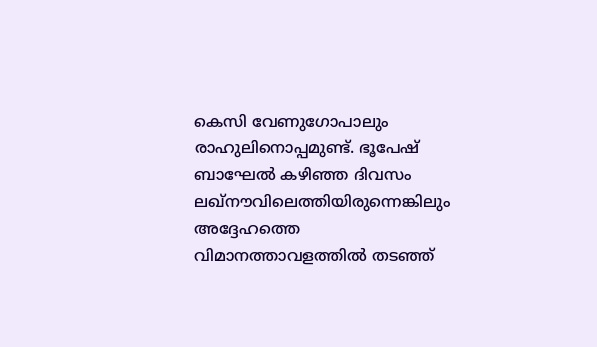കെസി വേണുഗോപാലും രാഹുലിനൊപ്പമുണ്ട്. ഭൂപേഷ് ബാഘേൽ കഴിഞ്ഞ ദിവസം ലഖ്നൗവിലെത്തിയിരുന്നെങ്കിലും അദ്ദേഹത്തെ വിമാനത്താവളത്തിൽ തടഞ്ഞ്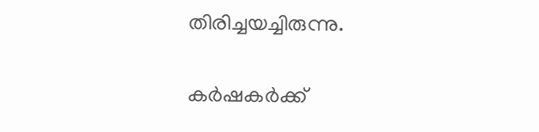തിരിച്ചയച്ചിരുന്നു.


കർഷകർക്ക്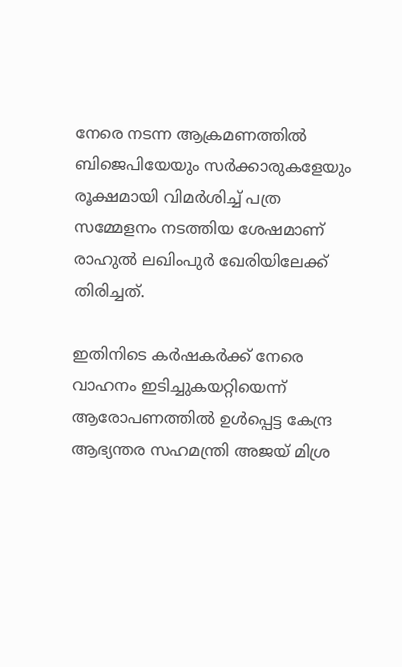നേരെ നടന്ന ആക്രമണത്തിൽ ബിജെപിയേയും സർക്കാരുകളേയും രൂക്ഷമായി വിമർശിച്ച് പത്ര സമ്മേളനം നടത്തിയ ശേഷമാണ് രാഹുൽ ലഖിംപുർ ഖേരിയിലേക്ക് തിരിച്ചത്.

ഇതിനിടെ കർഷകർക്ക് നേരെ വാഹനം ഇടിച്ചുകയറ്റിയെന്ന് ആരോപണത്തിൽ ഉൾപ്പെട്ട കേന്ദ്ര ആഭ്യന്തര സഹമന്ത്രി അജയ് മിശ്ര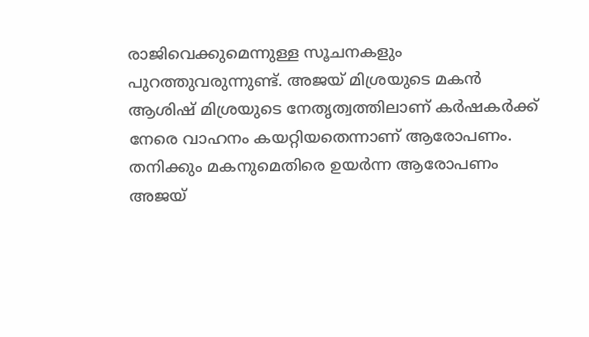രാജിവെക്കുമെന്നുള്ള സൂചനകളും പുറത്തുവരുന്നുണ്ട്. അജയ് മിശ്രയുടെ മകൻ ആശിഷ് മിശ്രയുടെ നേതൃത്വത്തിലാണ് കർഷകർക്ക് നേരെ വാഹനം കയറ്റിയതെന്നാണ് ആരോപണം. തനിക്കും മകനുമെതിരെ ഉയർന്ന ആരോപണം അജയ്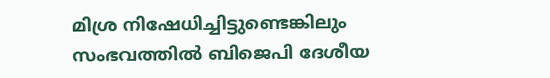മിശ്ര നിഷേധിച്ചിട്ടുണ്ടെങ്കിലും സംഭവത്തിൽ ബിജെപി ദേശീയ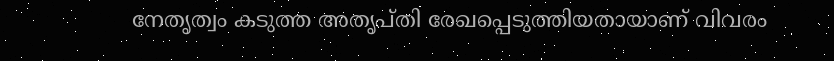നേതൃത്വം കടുത്ത അതൃപ്തി രേഖപ്പെടുത്തിയതായാണ് വിവരം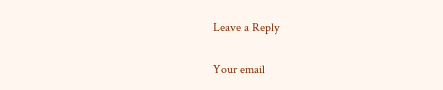Leave a Reply

Your email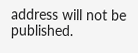address will not be published.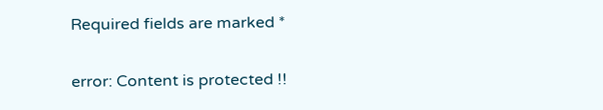Required fields are marked *

error: Content is protected !!